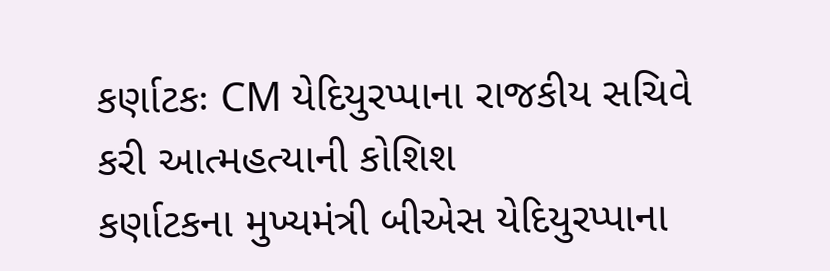કર્ણાટકઃ CM યેદિયુરપ્પાના રાજકીય સચિવે કરી આત્મહત્યાની કોશિશ
કર્ણાટકના મુખ્યમંત્રી બીએસ યેદિયુરપ્પાના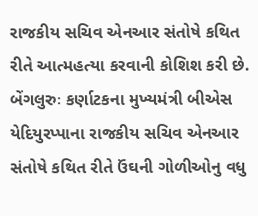રાજકીય સચિવ એનઆર સંતોષે કથિત રીતે આત્મહત્યા કરવાની કોશિશ કરી છે.
બેંગલુરુઃ કર્ણાટકના મુખ્યમંત્રી બીએસ યેદિયુરપ્પાના રાજકીય સચિવ એનઆર સંતોષે કથિત રીતે ઉંઘની ગોળીઓનુ વધુ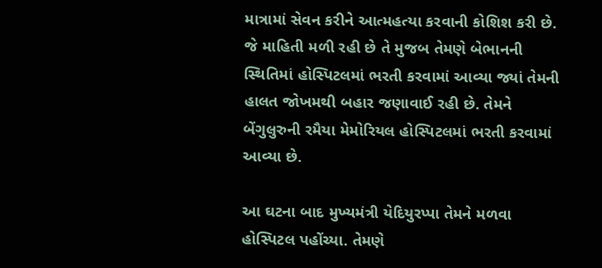માત્રામાં સેવન કરીને આત્મહત્યા કરવાની કોશિશ કરી છે. જે માહિતી મળી રહી છે તે મુજબ તેમણે બેભાનની સ્થિતિમાં હોસ્પિટલમાં ભરતી કરવામાં આવ્યા જ્યાં તેમની હાલત જોખમથી બહાર જણાવાઈ રહી છે. તેમને બેંગુલુરુની રમૈયા મેમોરિયલ હોસ્પિટલમાં ભરતી કરવામાં આવ્યા છે.

આ ઘટના બાદ મુખ્યમંત્રી યેદિયુરપ્પા તેમને મળવા હોસ્પિટલ પહોંચ્યા. તેમણે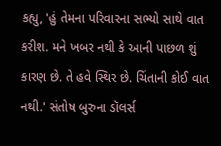કહ્યુ, 'હું તેમના પરિવારના સભ્યો સાથે વાત કરીશ. મને ખબર નથી કે આની પાછળ શું કારણ છે. તે હવે સ્થિર છે. ચિંતાની કોઈ વાત નથી.' સંતોષ બુરુના ડૉલર્સ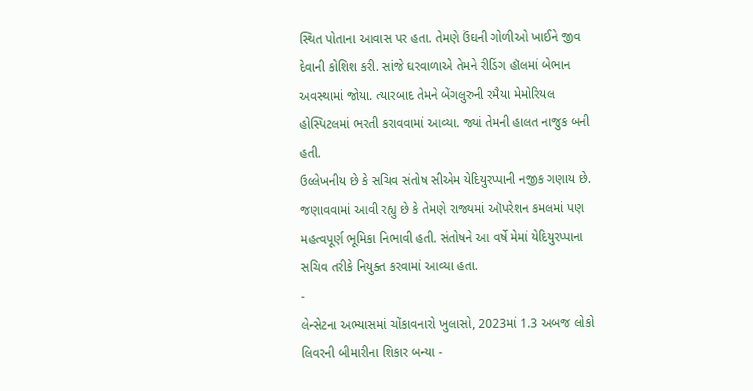સ્થિત પોતાના આવાસ પર હતા. તેમણે ઉંઘની ગોળીઓ ખાઈને જીવ દેવાની કોશિશ કરી. સાંજે ઘરવાળાએ તેમને રીડિંગ હૉલમાં બેભાન અવસ્થામાં જોયા. ત્યારબાદ તેમને બેંગલુરુની રમૈયા મેમોરિયલ હોસ્પિટલમાં ભરતી કરાવવામાં આવ્યા. જ્યાં તેમની હાલત નાજુક બની હતી.
ઉલ્લેખનીય છે કે સચિવ સંતોષ સીએમ યેદિયુરપ્પાની નજીક ગણાય છે. જણાવવામાં આવી રહ્યુ છે કે તેમણે રાજ્યમાં ઑપરેશન કમલમાં પણ મહત્વપૂર્ણ ભૂમિકા નિભાવી હતી. સંતોષને આ વર્ષે મેમાં યેદિયુરપ્પાના સચિવ તરીકે નિયુક્ત કરવામાં આવ્યા હતા.
-
લેન્સેટના અભ્યાસમાં ચોંકાવનારો ખુલાસો, 2023માં 1.3 અબજ લોકો લિવરની બીમારીના શિકાર બન્યા -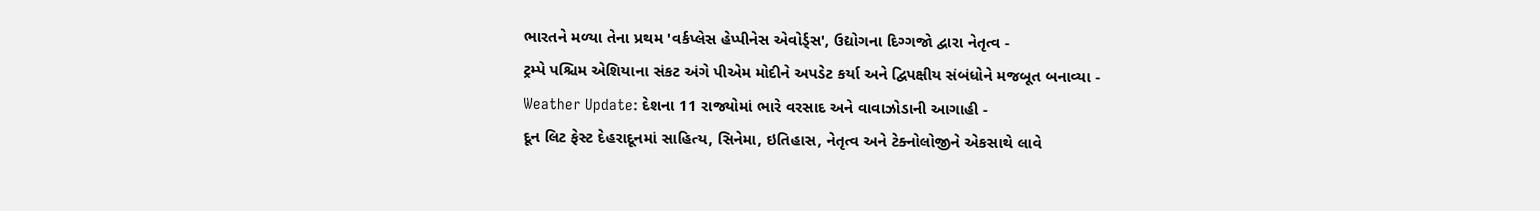ભારતને મળ્યા તેના પ્રથમ 'વર્કપ્લેસ હેપ્પીનેસ એવોર્ડ્સ', ઉદ્યોગના દિગ્ગજો દ્વારા નેતૃત્વ -
ટ્રમ્પે પશ્ચિમ એશિયાના સંકટ અંગે પીએમ મોદીને અપડેટ કર્યા અને દ્વિપક્ષીય સંબંધોને મજબૂત બનાવ્યા -
Weather Update: દેશના 11 રાજ્યોમાં ભારે વરસાદ અને વાવાઝોડાની આગાહી -
દૂન લિટ ફેસ્ટ દેહરાદૂનમાં સાહિત્ય, સિનેમા, ઇતિહાસ, નેતૃત્વ અને ટેક્નોલોજીને એકસાથે લાવે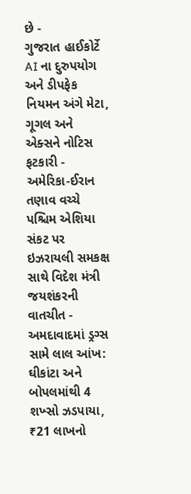છે -
ગુજરાત હાઈકોર્ટે AI ના દુરુપયોગ અને ડીપફેક નિયમન અંગે મેટા, ગૂગલ અને એક્સને નોટિસ ફટકારી -
અમેરિકા-ઈરાન તણાવ વચ્ચે પશ્ચિમ એશિયા સંકટ પર ઇઝરાયલી સમકક્ષ સાથે વિદેશ મંત્રી જયશંકરની વાતચીત -
અમદાવાદમાં ડ્રગ્સ સામે લાલ આંખ: ઘીકાંટા અને બોપલમાંથી 4 શખ્સો ઝડપાયા, ₹21 લાખનો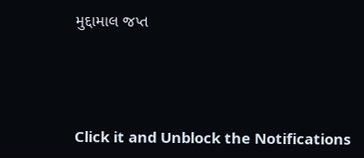મુદ્દામાલ જપ્ત





Click it and Unblock the Notifications